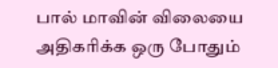பால் மாவின் விலையை அதிகரிக்க ஒரு போதும்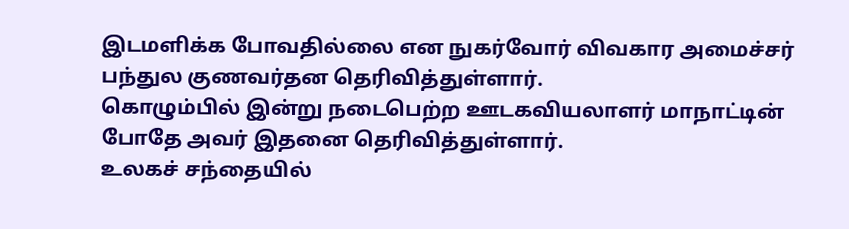இடமளிக்க போவதில்லை என நுகர்வோர் விவகார அமைச்சர் பந்துல குணவர்தன தெரிவித்துள்ளார்.
கொழும்பில் இன்று நடைபெற்ற ஊடகவியலாளர் மாநாட்டின் போதே அவர் இதனை தெரிவித்துள்ளார்.
உலகச் சந்தையில்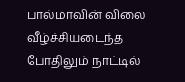பால்மாவின் விலை வீழ்ச்சியடைந்த போதிலும் நாட்டில்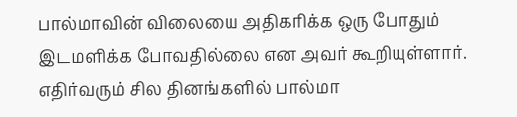பால்மாவின் விலையை அதிகரிக்க ஒரு போதும் இடமளிக்க போவதில்லை என அவர் கூறியுள்ளார்.
எதிர்வரும் சில தினங்களில் பால்மா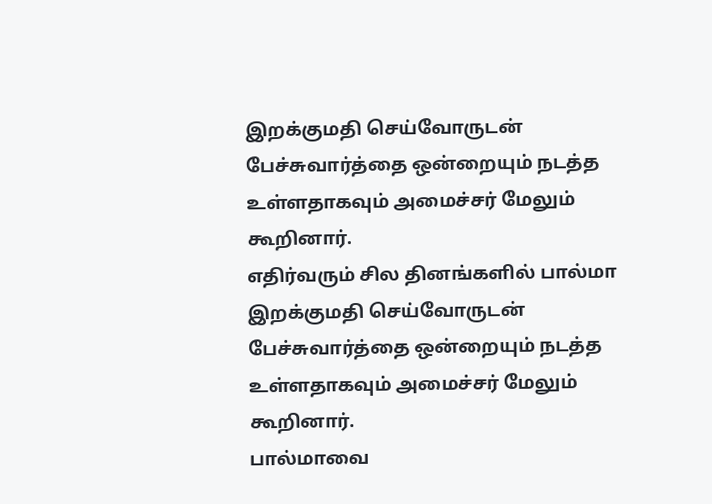இறக்குமதி செய்வோருடன் பேச்சுவார்த்தை ஒன்றையும் நடத்த உள்ளதாகவும் அமைச்சர் மேலும் கூறினார்.
எதிர்வரும் சில தினங்களில் பால்மா இறக்குமதி செய்வோருடன் பேச்சுவார்த்தை ஒன்றையும் நடத்த உள்ளதாகவும் அமைச்சர் மேலும் கூறினார்.
பால்மாவை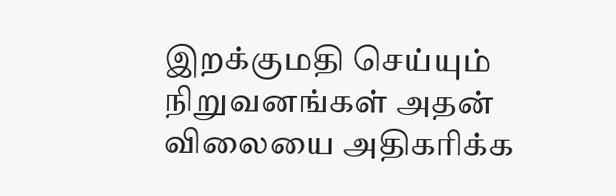இறக்குமதி செய்யும் நிறுவனங்கள் அதன் விலையை அதிகரிக்க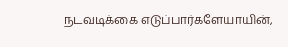நடவடிக்கை எடுப்பார்களேயாயின்,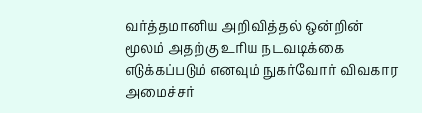வர்த்தமானிய அறிவித்தல் ஒன்றின் மூலம் அதற்கு உரிய நடவடிக்கை எடுக்கப்படும் எனவும் நுகர்வோர் விவகார அமைச்சர்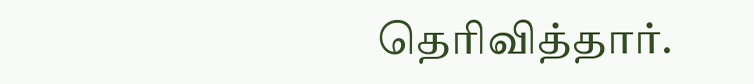தெரிவித்தார்.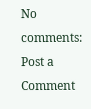No comments:
Post a Comment